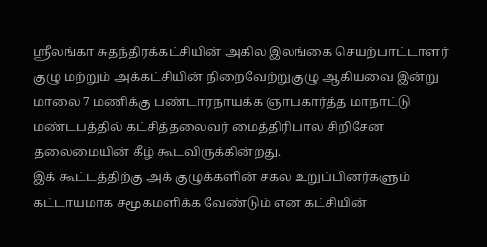ஸ்ரீலங்கா சுதந்திரக்கட்சியின் அகில இலங்கை செயற்பாட்டாளர் குழு மற்றும் அக்கட்சியின் நிறைவேற்றுகுழு ஆகியவை இன்று மாலை 7 மணிக்கு பண்டாரநாயக்க ஞாபகார்த்த மாநாட்டு மண்டபத்தில் கட்சித்தலைவர் மைத்திரிபால சிறிசேன தலைமையின் கீழ் கூடவிருக்கின்றது.
இக் கூட்டத்திற்கு அக் குழுக்களின் சகல உறுப்பினர்களும் கட்டாயமாக சமூகமளிக்க வேண்டும் என கட்சியின்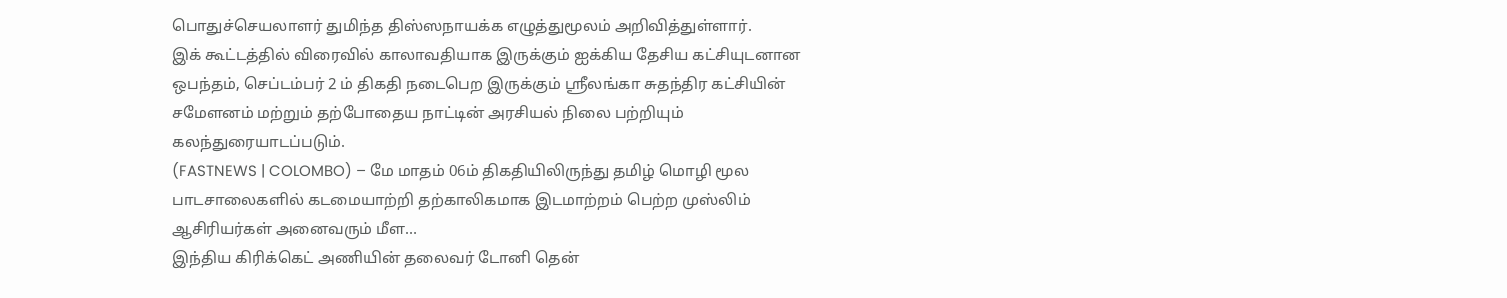பொதுச்செயலாளர் துமிந்த திஸ்ஸநாயக்க எழுத்துமூலம் அறிவித்துள்ளார்.
இக் கூட்டத்தில் விரைவில் காலாவதியாக இருக்கும் ஐக்கிய தேசிய கட்சியுடனான ஒபந்தம், செப்டம்பர் 2 ம் திகதி நடைபெற இருக்கும் ஸ்ரீலங்கா சுதந்திர கட்சியின் சமேளனம் மற்றும் தற்போதைய நாட்டின் அரசியல் நிலை பற்றியும் கலந்துரையாடப்படும்.
(FASTNEWS | COLOMBO) – மே மாதம் 06ம் திகதியிலிருந்து தமிழ் மொழி மூல பாடசாலைகளில் கடமையாற்றி தற்காலிகமாக இடமாற்றம் பெற்ற முஸ்லிம் ஆசிரியர்கள் அனைவரும் மீள…
இந்திய கிரிக்கெட் அணியின் தலைவர் டோனி தென்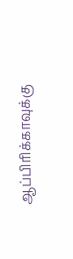ஆப்பிரிக்காவுக்கு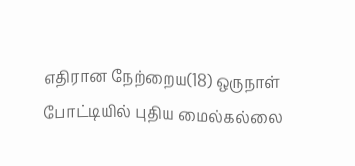எதிரான நேற்றைய(18) ஒருநாள் போட்டியில் புதிய மைல்கல்லை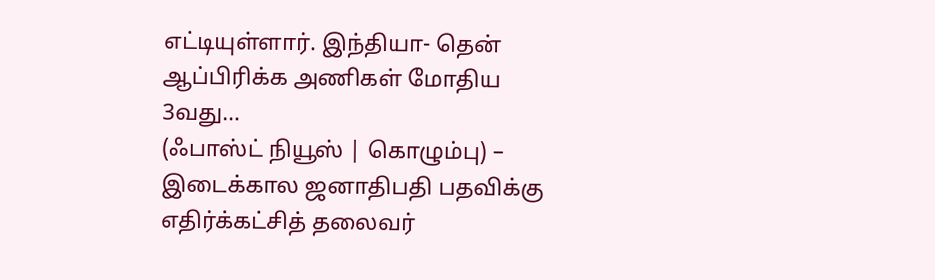எட்டியுள்ளார். இந்தியா- தென் ஆப்பிரிக்க அணிகள் மோதிய 3வது…
(ஃபாஸ்ட் நியூஸ் | கொழும்பு) – இடைக்கால ஜனாதிபதி பதவிக்கு எதிர்க்கட்சித் தலைவர்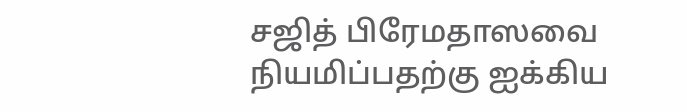சஜித் பிரேமதாஸவை நியமிப்பதற்கு ஐக்கிய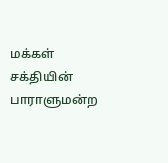மக்கள் சக்தியின் பாராளுமன்ற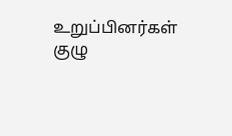உறுப்பினர்கள் குழு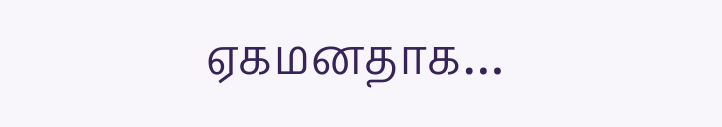ஏகமனதாக…